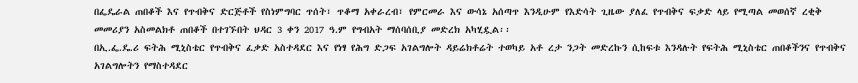በፌዴራል ጠበቆች እና የጥብቅና ድርጅቶች የስነምግባር ጥሰት፣ ጥቆማ አቀራረብ፣ የምርመራ እና ውሳኔ አሰጣጥ እንዲሁም የእድሳት ጊዜው ያለፈ የጥብቅና ፍቃድ ላይ የሚጣል መወሰኛ ረቂቅ መመሪያን አስመልክቶ ጠበቆች በተገኙበት ህዳር 3 ቀን 2017 ዓ.ም የግብአት ማሰባሰቢያ መድረክ አካሂዷል፡፡
በኢ.ፌ.ዴ.ሪ ፍትሕ ሚኒስቴር የጥብቅና ፈቃድ አስተዳደር እና የነፃ የሕግ ድጋፍ አገልግሎት ዳይሬክቶሬት ተወካይ አቶ ረታ ንጋት መድረኩን ሲከፍቱ እንዳሉት የፍትሕ ሚኒስቴር ጠበቆችንና የጥብቅና አገልግሎትን የማስተዳደር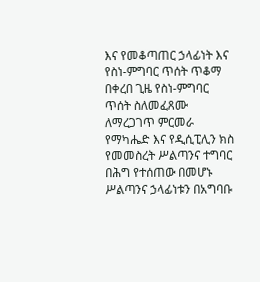እና የመቆጣጠር ኃላፊነት እና የስነ-ምግባር ጥሰት ጥቆማ በቀረበ ጊዜ የስነ-ምግባር ጥሰት ስለመፈጸሙ ለማረጋገጥ ምርመራ የማካሔድ እና የዲሲፒሊን ክስ የመመስረት ሥልጣንና ተግባር በሕግ የተሰጠው በመሆኑ ሥልጣንና ኃላፊነቱን በአግባቡ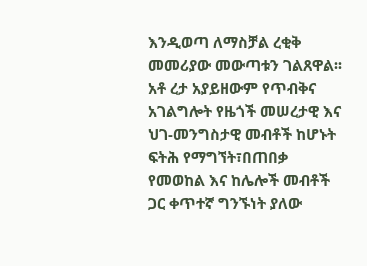እንዲወጣ ለማስቻል ረቂቅ መመሪያው መውጣቱን ገልጸዋል፡፡
አቶ ረታ አያይዘውም የጥብቅና አገልግሎት የዜጎች መሠረታዊ እና ህገ-መንግስታዊ መብቶች ከሆኑት ፍትሕ የማግኘት፣በጠበቃ የመወከል እና ከሌሎች መብቶች ጋር ቀጥተኛ ግንኙነት ያለው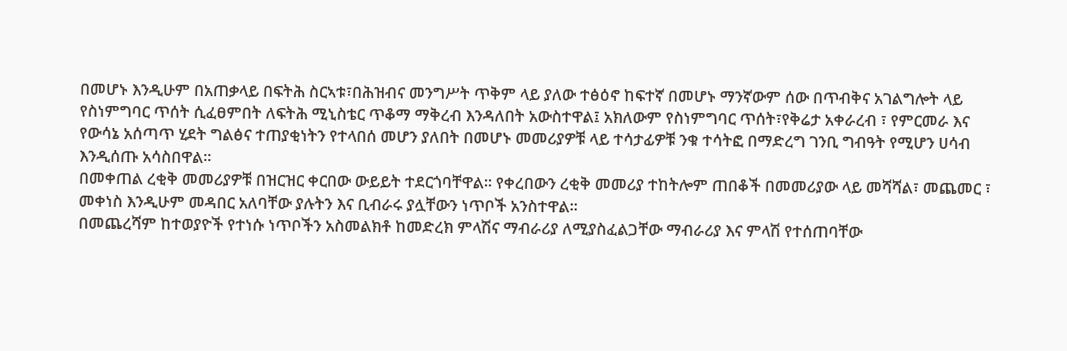በመሆኑ እንዲሁም በአጠቃላይ በፍትሕ ስርኣቱ፣በሕዝብና መንግሥት ጥቅም ላይ ያለው ተፅዕኖ ከፍተኛ በመሆኑ ማንኛውም ሰው በጥብቅና አገልግሎት ላይ የስነምግባር ጥሰት ሲፈፀምበት ለፍትሕ ሚኒስቴር ጥቆማ ማቅረብ እንዳለበት አውስተዋል፤ አክለውም የስነምግባር ጥሰት፣የቅሬታ አቀራረብ ፣ የምርመራ እና የውሳኔ አሰጣጥ ሂደት ግልፅና ተጠያቂነትን የተላበሰ መሆን ያለበት በመሆኑ መመሪያዎቹ ላይ ተሳታፊዎቹ ንቁ ተሳትፎ በማድረግ ገንቢ ግብዓት የሚሆን ሀሳብ እንዲሰጡ አሳስበዋል፡፡
በመቀጠል ረቂቅ መመሪያዎቹ በዝርዝር ቀርበው ውይይት ተደርጎባቸዋል፡፡ የቀረበውን ረቂቅ መመሪያ ተከትሎም ጠበቆች በመመሪያው ላይ መሻሻል፣ መጨመር ፣ መቀነስ እንዲሁም መዳበር አለባቸው ያሉትን እና ቢብራሩ ያሏቸውን ነጥቦች አንስተዋል፡፡
በመጨረሻም ከተወያዮች የተነሱ ነጥቦችን አስመልክቶ ከመድረክ ምላሽና ማብራሪያ ለሚያስፈልጋቸው ማብራሪያ እና ምላሽ የተሰጠባቸው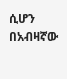ሲሆን በአብዛኛው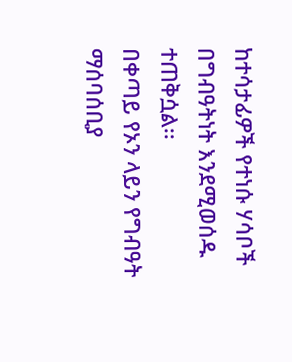ከተሳታፊዎች የተነሱ ሃሳቦች በግብዓትነት እንደሚወሰዱ ተጠቅሷል፡፡
በቀጣይ የኦን ላይን የግብዓት ማሰባሰቢያ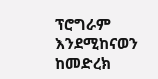ፕሮግራም እንደሚከናወን ከመድረክ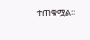ተጠቁሟል፡፡